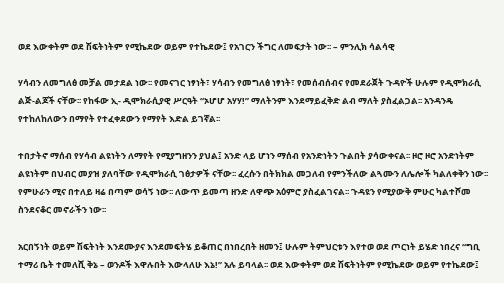ወደ እውቀትም ወደ ሽፍትነትም የሚኬደው ወይም የተኬደው፤ የአገርን ችግር ለመፍታት ነው፡፡ – ምንሊክ ሳልሳዊ

ሃሳብን ለመግለፅ መቻል መታደል ነው፡፡ የመናገር ነፃነት፣ ሃሳብን የመግለፅ ነፃነት፣ የመሰብሰብና የመደራጀት ጉዳዮች ሁሉም የዲሞክራሲ ልጅ-ልጆች ናቸው፡፡ የከፋው ኢ- ዲሞክራሲያዊ ሥርዓት “ኦሆሆ አሃሃ!” ማለትንም እንደማይፈቅድ ልብ ማለት ያስፈልጋል፡፡ አንዳንዴ የተከለከለውን በማየት የተፈቀደውን የማየት እድል ይገኛል፡፡

ተበታትኖ ማሰብ የሃሳብ ልዩነትን ለማየት የሚያግዘንን ያህል፤ አንድ ላይ ሆነን ማሰብ የአንድነትን ጉልበት ያሳውቀናል፡፡ ዞሮ ዞሮ አንድነትም ልዩነትም በህብር መያዝ ያለባቸው የዲሞክራሲ ገፅታዎች ናቸው፡፡ ፈረሱን በትክክል መጋለብ የምንችለው ልጓሙን ለሌሎች ካልለቀቅን ነው፡፡ የምሁራን ሚና በተለይ ዛሬ በጣም ወሳኝ ነው፡፡ ለውጥ ይመጣ ዘንድ ለዋጭ አዕምሮ ያስፈልገናል፡፡ ጉዳዩን የሚያውቅ ምሁር ካልተሾመ ስንደናቆር መኖራችን ነው፡፡

አርበኝነት ወይም ሽፍትነት እንደሙያና እንደመፍትሄ ይቆጠር በነበረበት ዘመን፤ ሁሉም ትምህርቱን እየተወ ወደ ጦርነት ይሄድ ነበረና “ግቢ ተማሪ ቤት ተመለሺ ቅኔ – ወንዶች እዋሉበት እውላለሁ እኔ!” አሉ ይባላል፡፡ ወደ እውቀትም ወደ ሽፍትነትም የሚኬደው ወይም የተኬደው፤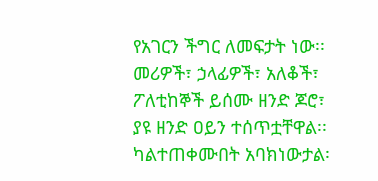የአገርን ችግር ለመፍታት ነው፡፡ መሪዎች፣ ኃላፊዎች፣ አለቆች፣ ፖለቲከኞች ይሰሙ ዘንድ ጆሮ፣ ያዩ ዘንድ ዐይን ተሰጥቷቸዋል፡፡ ካልተጠቀሙበት አባክነውታል፡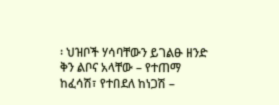፡ ህዝቦች ሃሳባቸውን ይገልፁ ዘንድ ቅን ልቦና አላቸው – የተጠማ ከፈሳሽ፣ የተበደለ ከነጋሽ –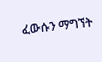ፈውሱን ማግኘት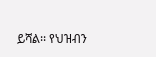ይሻል፡፡ የህዝብን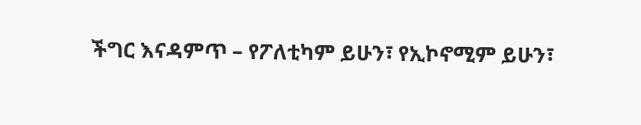ችግር እናዳምጥ – የፖለቲካም ይሁን፣ የኢኮኖሚም ይሁን፣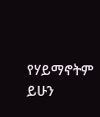የሃይማኖትም ይሁን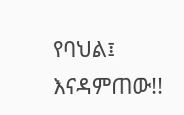የባህል፤ እናዳምጠው!!